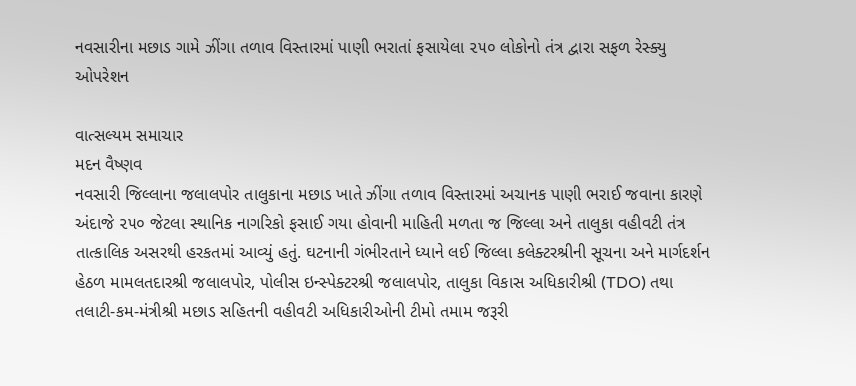નવસારીના મછાડ ગામે ઝીંગા તળાવ વિસ્તારમાં પાણી ભરાતાં ફસાયેલા ૨૫૦ લોકોનો તંત્ર દ્વારા સફળ રેસ્ક્યુ ઓપરેશન

વાત્સલ્યમ સમાચાર
મદન વૈષ્ણવ
નવસારી જિલ્લાના જલાલપોર તાલુકાના મછાડ ખાતે ઝીંગા તળાવ વિસ્તારમાં અચાનક પાણી ભરાઈ જવાના કારણે અંદાજે ૨૫૦ જેટલા સ્થાનિક નાગરિકો ફસાઈ ગયા હોવાની માહિતી મળતા જ જિલ્લા અને તાલુકા વહીવટી તંત્ર તાત્કાલિક અસરથી હરકતમાં આવ્યું હતું. ઘટનાની ગંભીરતાને ધ્યાને લઈ જિલ્લા કલેક્ટરશ્રીની સૂચના અને માર્ગદર્શન હેઠળ મામલતદારશ્રી જલાલપોર, પોલીસ ઇન્સ્પેક્ટરશ્રી જલાલપોર, તાલુકા વિકાસ અધિકારીશ્રી (TDO) તથા તલાટી-કમ-મંત્રીશ્રી મછાડ સહિતની વહીવટી અધિકારીઓની ટીમો તમામ જરૂરી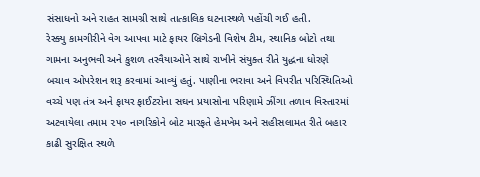સંસાધનો અને રાહત સામગ્રી સાથે તાત્કાલિક ઘટનાસ્થળે પહોંચી ગઈ હતી.
રેસ્ક્યુ કામગીરીને વેગ આપવા માટે ફાયર બ્રિગેડની વિશેષ ટીમ, સ્થાનિક બોટો તથા ગામના અનુભવી અને કુશળ તરવૈયાઓને સાથે રાખીને સંયુક્ત રીતે યુદ્ધના ધોરણે બચાવ ઓપરેશન શરૂ કરવામાં આવ્યું હતું. પાણીના ભરાવા અને વિપરીત પરિસ્થિતિઓ વચ્ચે પણ તંત્ર અને ફાયર ફાઈટરોના સઘન પ્રયાસોના પરિણામે ઝીંગા તળાવ વિસ્તારમાં અટવાયેલા તમામ ૨૫૦ નાગરિકોને બોટ મારફતે હેમખેમ અને સહીસલામત રીતે બહાર કાઢી સુરક્ષિત સ્થળે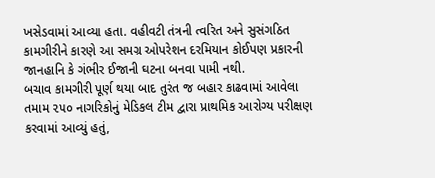ખસેડવામાં આવ્યા હતા. વહીવટી તંત્રની ત્વરિત અને સુસંગઠિત કામગીરીને કારણે આ સમગ્ર ઓપરેશન દરમિયાન કોઈપણ પ્રકારની જાનહાનિ કે ગંભીર ઈજાની ઘટના બનવા પામી નથી.
બચાવ કામગીરી પૂર્ણ થયા બાદ તુરંત જ બહાર કાઢવામાં આવેલા તમામ ૨૫૦ નાગરિકોનું મેડિકલ ટીમ દ્વારા પ્રાથમિક આરોગ્ય પરીક્ષણ કરવામાં આવ્યું હતું,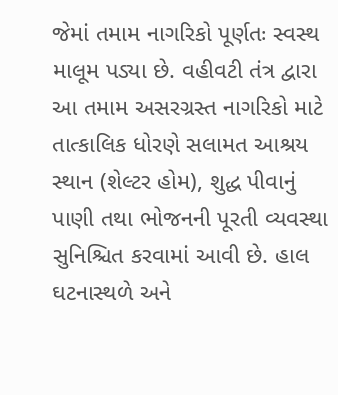જેમાં તમામ નાગરિકો પૂર્ણતઃ સ્વસ્થ માલૂમ પડ્યા છે. વહીવટી તંત્ર દ્વારા આ તમામ અસરગ્રસ્ત નાગરિકો માટે તાત્કાલિક ધોરણે સલામત આશ્રય સ્થાન (શેલ્ટર હોમ), શુદ્ધ પીવાનું પાણી તથા ભોજનની પૂરતી વ્યવસ્થા સુનિશ્ચિત કરવામાં આવી છે. હાલ ઘટનાસ્થળે અને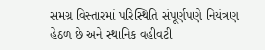સમગ્ર વિસ્તારમાં પરિસ્થિતિ સંપૂર્ણપણે નિયંત્રણ હેઠળ છે અને સ્થાનિક વહીવટી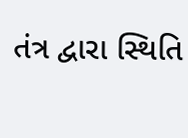તંત્ર દ્વારા સ્થિતિ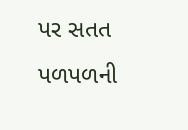પર સતત પળપળની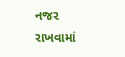નજર રાખવામાં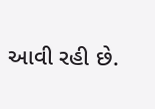આવી રહી છે.